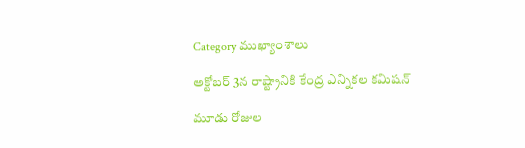Category ముఖ్యాంశాలు

అక్టోబర్‌ 3న రాష్ట్రానికి కేంద్ర ఎన్నికల కమిషన్‌

మూడు రోజుల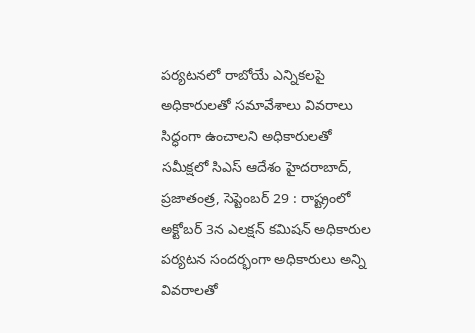పర్యటనలో రాబోయే ఎన్నికలపై అధికారులతో సమావేశాలు వివరాలు సిద్ధంగా ఉంచాలని అధికారులతో సమీక్షలో సిఎస్‌ ఆదేశం హైదరాబాద్‌, ప్రజాతంత్ర, సెప్టెంబర్‌ 29 : రాష్ట్రంలో అక్టోబర్‌ 3న ఎలక్షన్‌ ‌కమిషన్‌ అధికారుల పర్యటన సందర్భంగా అధికారులు అన్ని వివరాలతో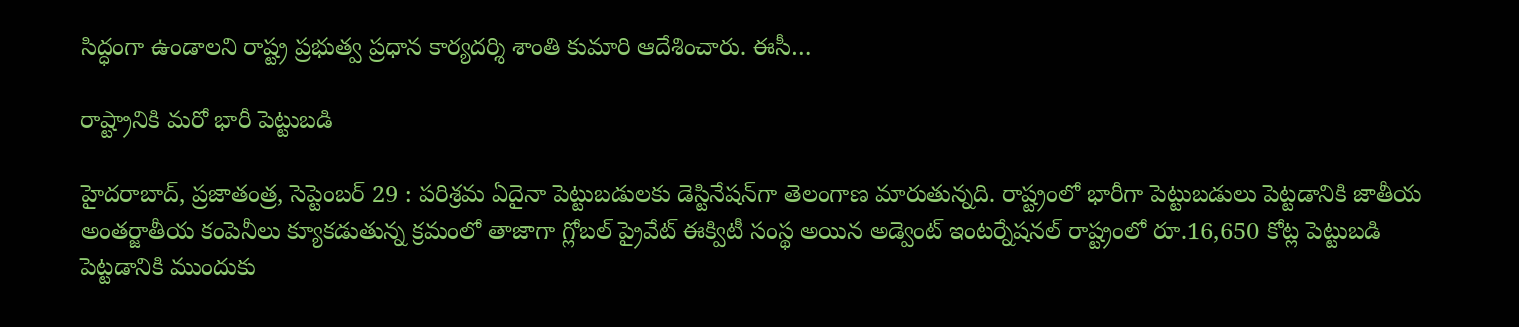సిద్ధంగా ఉండాలని రాష్ట్ర ప్రభుత్వ ప్రధాన కార్యదర్శి శాంతి కుమారి ఆదేశించారు. ఈసీ…

రాష్ట్రానికి మరో భారీ పెట్టుబడి

హైదరాబాద్‌, ప్రజాతంత్ర, సెప్టెంబర్‌ 29 : పరిశ్రమ ఏదైనా పెట్టుబడులకు డెస్టినేషన్‌గా తెలంగాణ మారుతున్నది. రాష్ట్రంలో భారీగా పెట్టుబడులు పెట్టడానికి జాతీయ అంతర్జాతీయ కంపెనీలు క్యూకడుతున్న క్రమంలో తాజాగా గ్లోబల్‌ ‌ప్రైవేట్‌ ఈక్విటీ సంస్థ అయిన అడ్వెంట్‌ ఇం‌టర్నేషనల్‌ ‌రాష్ట్రంలో రూ.16,650 కోట్ల పెట్టుబడి పెట్టడానికి ముందుకు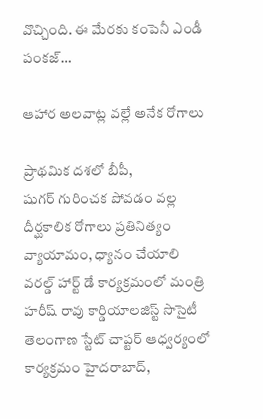వొచ్చింది. ఈ మేరకు కంపెనీ ఎండీ పంకజ్‌…

ఆహార అలవాట్ల వల్లే అనేక రోగాలు

ప్రాథమిక దశలో బీపీ, షుగర్‌ ‌గురించక పోవడం వల్ల దీర్ఘకాలిక రోగాలు ప్రతినిత్యం వ్యాయామం, ధ్యానం చేయాలి వరల్డ్ ‌హార్ట్ ‌డే కార్యక్రమంలో మంత్రి హరీష్‌ ‌రావు కార్డియాలజిస్ట్ ‌సొసైటీ తెలంగాణ స్టేట్‌ ‌చాప్టర్‌ ఆధ్వర్యంలో కార్యక్రమం హైదరాబాద్‌,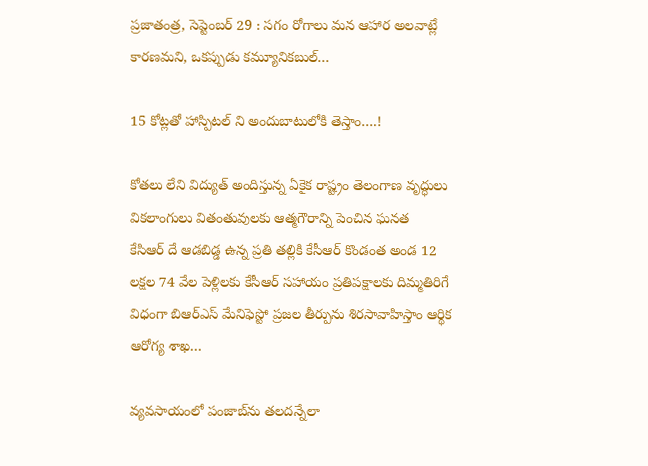ప్రజాతంత్ర, సెప్టెంబర్‌ 29 : సగం రోగాలు మన ఆహార అలవాట్లే కారణమని, ఒకప్పుడు కమ్యూనికబుల్‌…

15 కోట్లతో హాస్పిటల్‌ ‌ని అందుబాటులోకి తెస్తాం….!

కోతలు లేని విద్యుత్‌ అం‌దిస్తున్న ఏకైక రాష్ట్రం తెలంగాణ వృద్ధులు వికలాంగులు వితంతువులకు ఆత్మగౌరాన్ని పెంచిన ఘనత కేసిఆర్‌ ‌దే ఆడబిడ్డ ఉన్న ప్రతి తల్లికి కేసీఆర్‌ ‌కొండంత అండ 12 లక్షల 74 వేల పెళ్లిలకు కేసీఆర్‌ ‌సహాయం ప్రతిపక్షాలకు దిమ్మతిరిగే విధంగా బిఆర్‌ఎస్‌ ‌మేనిఫెస్టో ప్రజల తీర్పును శిరసావాహిస్తాం ఆర్థిక ఆరోగ్య శాఖ…

వ్యవసాయంలో పంజాబ్‌ను తలదన్నేలా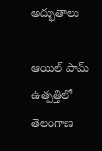అద్భుతాలు

ఆయిల్‌ ‌పామ్‌ ఉత్పత్తిలో తెలంగాణ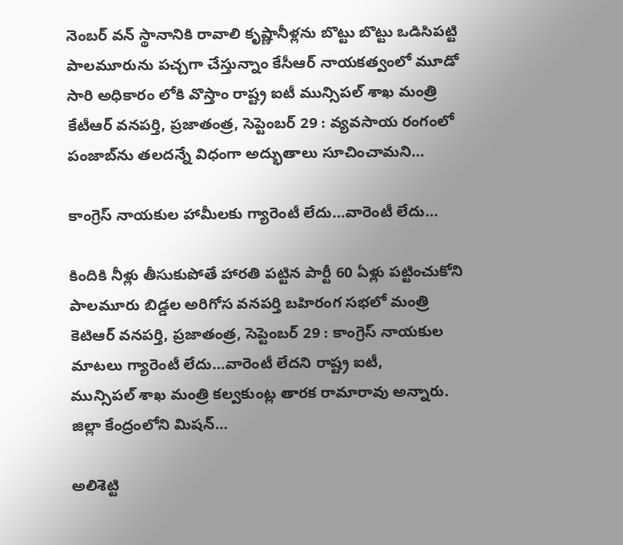నెంబర్‌ ‌వన్‌ ‌స్థానానికి రావాలి కృష్ణానీళ్లను బొట్టు బొట్టు ఒడిసిపట్టి పాలమూరును పచ్చగా చేస్తున్నాం కేసీఆర్‌ ‌నాయకత్వంలో మూడో సారి అధికారం లోకి వొస్తాం రాష్ట్ర ఐటీ మున్సిపల్‌ ‌శాఖ మంత్రి కేటీఆర్‌ వనపర్తి, ప్రజాతంత్ర, సెప్టెంబర్‌ 29 : వ్యవసాయ రంగంలో పంజాబ్‌ను తలదన్నే విధంగా అద్భుతాలు సూచించామని…

కాంగ్రెస్‌ ‌నాయకుల హామీలకు గ్యారెంటీ లేదు…వారెంటీ లేదు…

కిందికి నీళ్లు తీసుకుపోతే హారతి పట్టిన పార్టీ 60 ఏళ్లు పట్టించుకోని పాలమూరు బిడ్డల అరిగోస వనపర్తి బహిరంగ సభలో మంత్రి కెటిఆర్‌ వనపర్తి, ప్రజాతంత్ర, సెప్టెంబర్‌ 29 : కాంగ్రెస్‌ ‌నాయకుల మాటలు గ్యారెంటీ లేదు…వారెంటీ లేదని రాష్ట్ర ఐటీ, మున్సిపల్‌ ‌శాఖ మంత్రి కల్వకుంట్ల తారక రామారావు అన్నారు. జిల్లా కేంద్రంలోని మిషన్‌…

అలిశెట్టి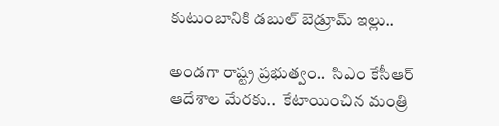కుటుంబానికి డబుల్‌ ‌బెడ్రూమ్‌ ఇల్లు..

అండగా రాష్ట్ర ప్రభుత్వం..  సిఎం కేసీఆర్‌ ఆదేశాల మేరకు..  కేటాయించిన మంత్రి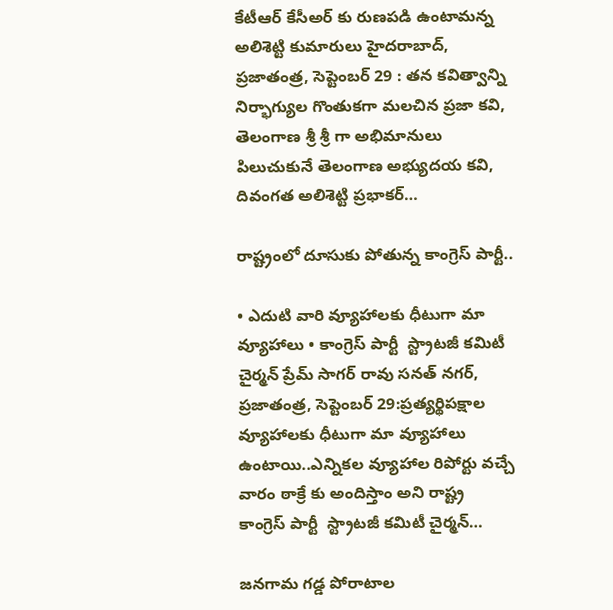కేటీఆర్‌ ‌కేసీఅర్‌ ‌కు రుణపడి ఉంటామన్న అలిశెట్టి కుమారులు హైదరాబాద్‌, ప్రజాతంత్ర, సెప్టెంబర్‌ 29 : తన కవిత్వాన్ని నిర్భాగ్యుల గొంతుకగా మలచిన ప్రజా కవి,  తెలంగాణ శ్రీ శ్రీ గా అభిమానులు పిలుచుకునే తెలంగాణ అభ్యుదయ కవి, దివంగత అలిశెట్టి ప్రభాకర్‌…

రాష్ట్రంలో దూసుకు పోతున్న కాంగ్రెస్‌ ‌పార్టీ..

• ఎదుటి వారి వ్యూహాలకు ధీటుగా మా వ్యూహాలు • కాంగ్రెస్‌ ‌పార్టీ  స్ట్రాటజీ కమిటీ చైర్మన్‌ ‌ప్రేమ్‌ ‌సాగర్‌ ‌రావు సనత్‌ ‌నగర్‌, ప్రజాతంత్ర, సెప్టెంబర్‌ 29:ప్రత్యర్థిపక్షాల వ్యూహాలకు ధీటుగా మా వ్యూహాలు ఉంటాయి..ఎన్నికల వ్యూహాల రిపోర్టు వచ్చే వారం ఠాక్రే కు అందిస్తాం అని రాష్ట్ర కాంగ్రెస్‌ ‌పార్టీ  స్ట్రాటజీ కమిటీ చైర్మన్‌…

జనగామ గడ్డ పోరాటాల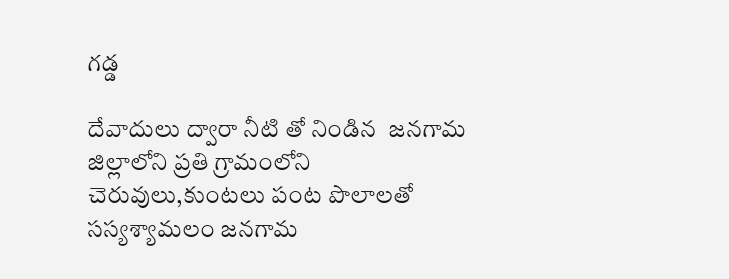గడ్డ

దేవాదులు ద్వారా నీటి తో నిండిన  జనగామ జిల్లాలోని ప్రతి గ్రామంలోని చెరువులు,కుంటలు పంట పొలాలతో సస్యశ్యామలం జనగామ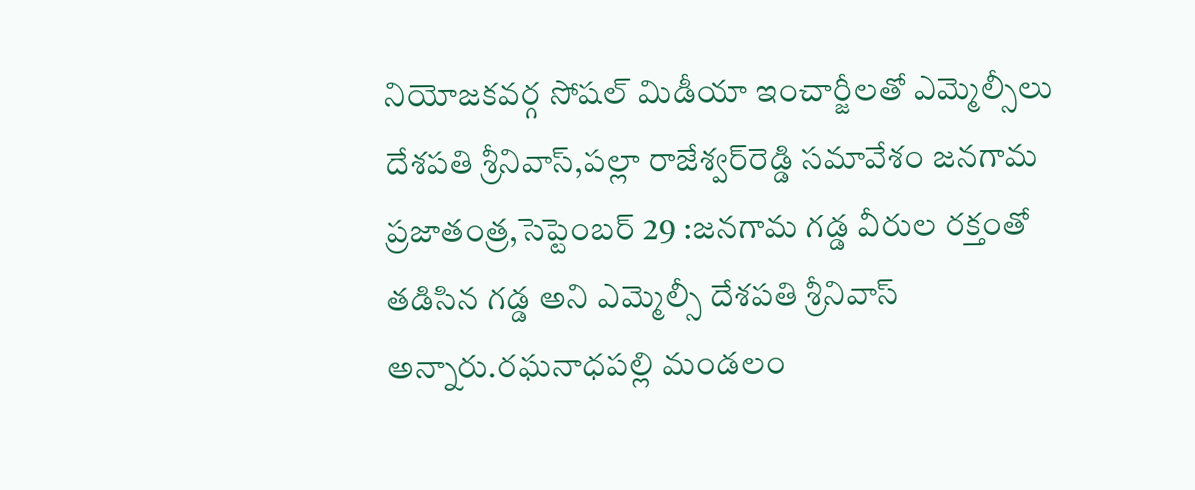నియోజకవర్గ సోషల్‌ ‌మిడీయా ఇంచార్జీలతో ఎమ్మెల్సీలు దేశపతి శ్రీనివాస్‌,పల్లా రాజేశ్వర్‌రెడ్డి సమావేశం జనగామ ప్రజాతంత్ర,సెప్టెంబర్‌ 29 :జనగామ గడ్డ వీరుల రక్తంతో తడిసిన గడ్డ అని ఎమ్మెల్సీ దేశపతి శ్రీనివాస్‌ అన్నారు.రఘనాధపల్లి మండలం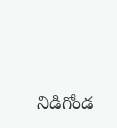నిడిగోండ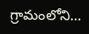గ్రామంలోని…